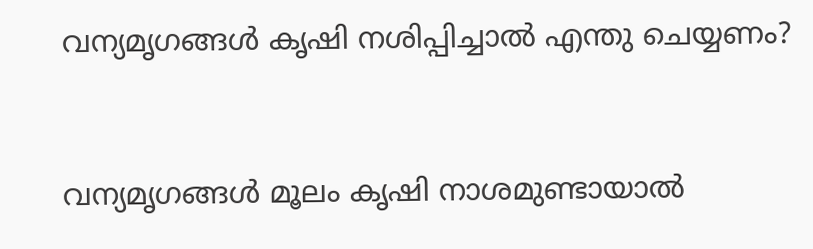വന്യമൃഗങ്ങള്‍ കൃഷി നശിപ്പിച്ചാല്‍ എന്തു ചെയ്യണം?


വന്യമൃഗങ്ങള്‍ മൂലം കൃഷി നാശമുണ്ടായാല്‍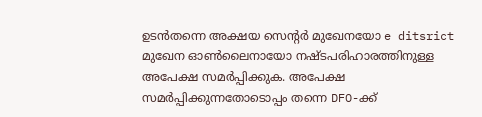ഉടന്‍തന്നെ അക്ഷയ സെന്റര്‍ മുഖേനയോ e ditsrict മുഖേന ഓണ്‍ലൈനായോ നഷ്ടപരിഹാരത്തിനുള്ള അപേക്ഷ സമര്‍പ്പിക്കുക. അപേക്ഷ സമര്‍പ്പിക്കുന്നതോടൊപ്പം തന്നെ DFO-ക്ക്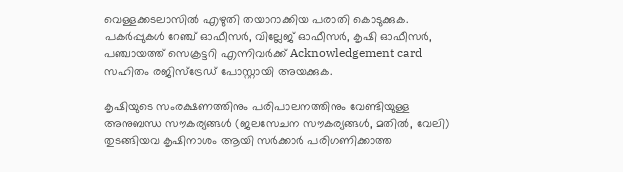വെള്ളക്കടലാസില്‍ എഴുതി തയാറാക്കിയ പരാതി കൊടുക്കുക. പകര്‍പ്പുകള്‍ റേഞ്ച് ഓഫീസര്‍, വില്ലേജ് ഓഫീസര്‍, കൃഷി ഓഫീസര്‍, പഞ്ചായത്ത് സെക്രട്ടറി എന്നിവര്‍ക്ക് Acknowledgement card സഹിതം രജിസ്‌ട്രേഡ് പോസ്റ്റായി അയക്കുക.

കൃഷിയുടെ സംരക്ഷണത്തിനും പരിപാലനത്തിനും വേണ്ടിയുള്ള അനുബന്ധ സൗകര്യങ്ങള്‍ (ജലസേചന സൗകര്യങ്ങള്‍, മതില്‍, വേലി) തുടങ്ങിയവ കൃഷിനാശം ആയി സര്‍ക്കാര്‍ പരിഗണിക്കാത്ത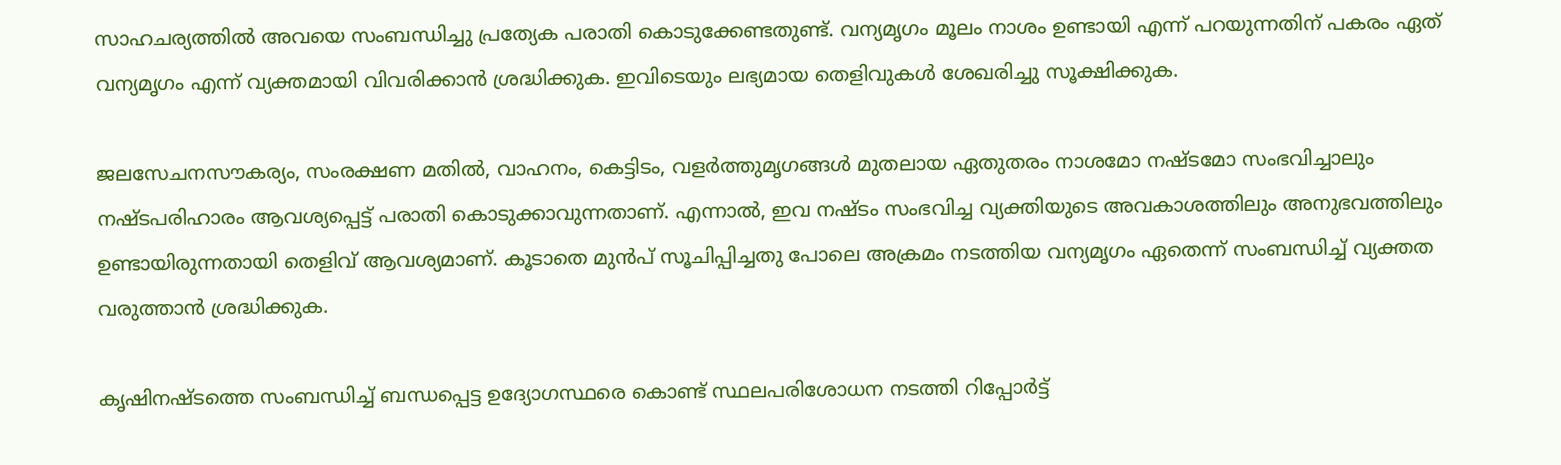സാഹചര്യത്തില്‍ അവയെ സംബന്ധിച്ചു പ്രത്യേക പരാതി കൊടുക്കേണ്ടതുണ്ട്. വന്യമൃഗം മൂലം നാശം ഉണ്ടായി എന്ന് പറയുന്നതിന് പകരം ഏത് വന്യമൃഗം എന്ന് വ്യക്തമായി വിവരിക്കാന്‍ ശ്രദ്ധിക്കുക. ഇവിടെയും ലഭ്യമായ തെളിവുകള്‍ ശേഖരിച്ചു സൂക്ഷിക്കുക.

ജലസേചനസൗകര്യം, സംരക്ഷണ മതില്‍, വാഹനം, കെട്ടിടം, വളര്‍ത്തുമൃഗങ്ങള്‍ മുതലായ ഏതുതരം നാശമോ നഷ്ടമോ സംഭവിച്ചാലും നഷ്ടപരിഹാരം ആവശ്യപ്പെട്ട് പരാതി കൊടുക്കാവുന്നതാണ്. എന്നാല്‍, ഇവ നഷ്ടം സംഭവിച്ച വ്യക്തിയുടെ അവകാശത്തിലും അനുഭവത്തിലും ഉണ്ടായിരുന്നതായി തെളിവ് ആവശ്യമാണ്. കൂടാതെ മുന്‍പ് സൂചിപ്പിച്ചതു പോലെ അക്രമം നടത്തിയ വന്യമൃഗം ഏതെന്ന് സംബന്ധിച്ച് വ്യക്തത വരുത്താന്‍ ശ്രദ്ധിക്കുക.

കൃഷിനഷ്ടത്തെ സംബന്ധിച്ച് ബന്ധപ്പെട്ട ഉദ്യോഗസ്ഥരെ കൊണ്ട് സ്ഥലപരിശോധന നടത്തി റിപ്പോര്‍ട്ട്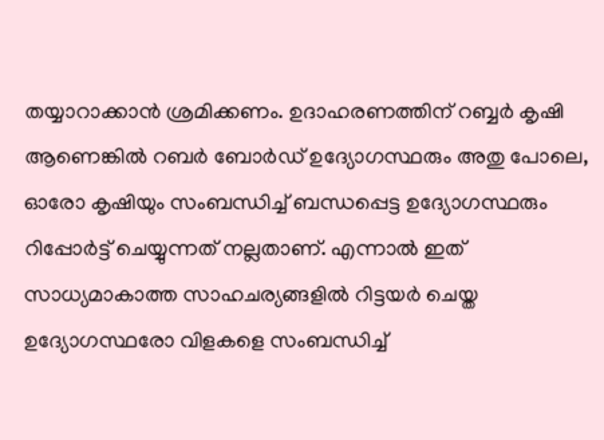തയ്യാറാക്കാന്‍ ശ്രമിക്കണം. ഉദാഹരണത്തിന് റബ്ബര്‍ കൃഷി ആണെങ്കില്‍ റബര്‍ ബോര്‍ഡ് ഉദ്യോഗസ്ഥരും അതു പോലെ, ഓരോ കൃഷിയും സംബന്ധിച്ച് ബന്ധപ്പെട്ട ഉദ്യോഗസ്ഥരും റിപ്പോര്‍ട്ട് ചെയ്യുന്നത് നല്ലതാണ്. എന്നാല്‍ ഇത് സാധ്യമാകാത്ത സാഹചര്യങ്ങളില്‍ റിട്ടയര്‍ ചെയ്ത ഉദ്യോഗസ്ഥരോ വിളകളെ സംബന്ധിച്ച്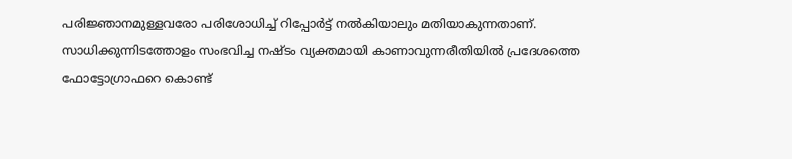പരിജ്ഞാനമുള്ളവരോ പരിശോധിച്ച് റിപ്പോര്‍ട്ട് നല്‍കിയാലും മതിയാകുന്നതാണ്. സാധിക്കുന്നിടത്തോളം സംഭവിച്ച നഷ്ടം വ്യക്തമായി കാണാവുന്നരീതിയില്‍ പ്രദേശത്തെ ഫോട്ടോഗ്രാഫറെ കൊണ്ട്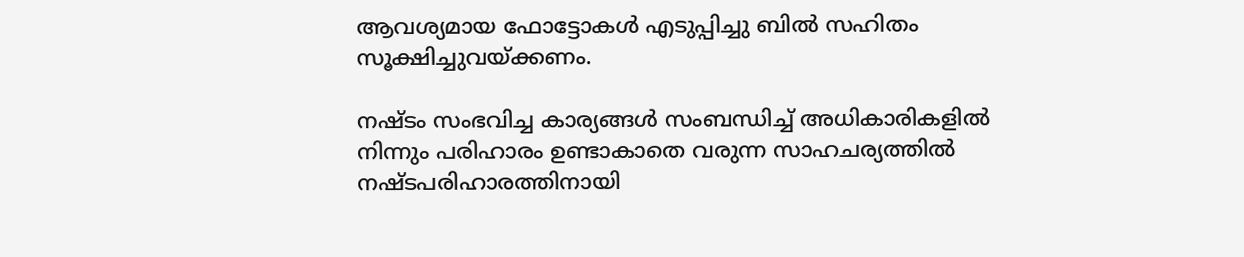ആവശ്യമായ ഫോട്ടോകള്‍ എടുപ്പിച്ചു ബില്‍ സഹിതം സൂക്ഷിച്ചുവയ്ക്കണം.

നഷ്ടം സംഭവിച്ച കാര്യങ്ങള്‍ സംബന്ധിച്ച് അധികാരികളില്‍ നിന്നും പരിഹാരം ഉണ്ടാകാതെ വരുന്ന സാഹചര്യത്തില്‍ നഷ്ടപരിഹാരത്തിനായി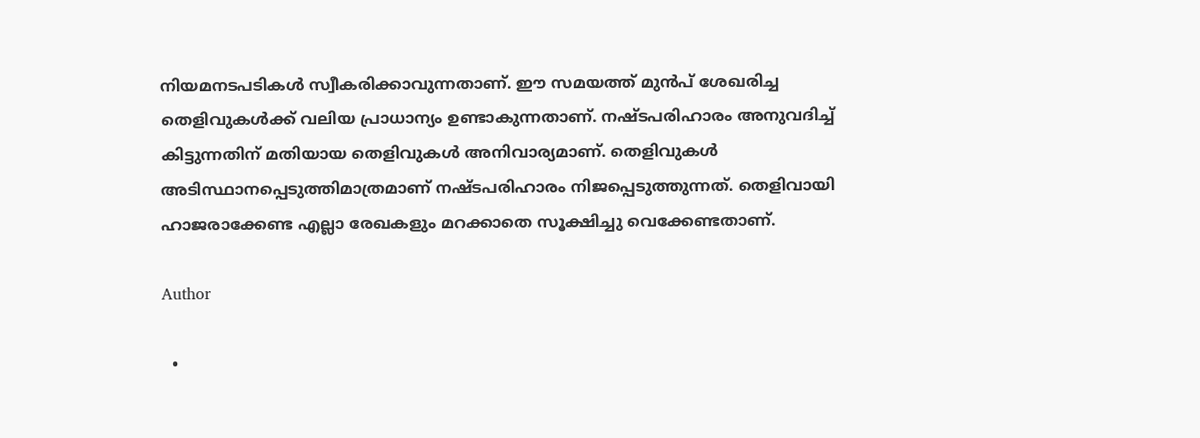നിയമനടപടികള്‍ സ്വീകരിക്കാവുന്നതാണ്. ഈ സമയത്ത് മുന്‍പ് ശേഖരിച്ച തെളിവുകള്‍ക്ക് വലിയ പ്രാധാന്യം ഉണ്ടാകുന്നതാണ്. നഷ്ടപരിഹാരം അനുവദിച്ച് കിട്ടുന്നതിന് മതിയായ തെളിവുകള്‍ അനിവാര്യമാണ്. തെളിവുകള്‍ അടിസ്ഥാനപ്പെടുത്തിമാത്രമാണ് നഷ്ടപരിഹാരം നിജപ്പെടുത്തുന്നത്. തെളിവായി ഹാജരാക്കേണ്ട എല്ലാ രേഖകളും മറക്കാതെ സൂക്ഷിച്ചു വെക്കേണ്ടതാണ്.

Author

  •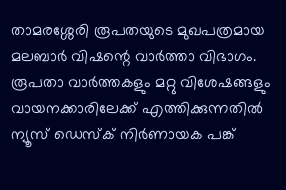താമരശ്ശേരി രൂപതയുടെ മുഖപത്രമായ മലബാര്‍ വിഷന്റെ വാര്‍ത്താ വിഭാഗം. രൂപതാ വാര്‍ത്തകളും മറ്റു വിശേഷങ്ങളും വായനക്കാരിലേക്ക് എത്തിക്കുന്നതില്‍ ന്യൂസ് ഡെസ്‌ക് നിര്‍ണായക പങ്ക്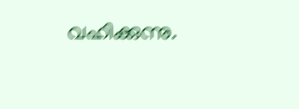വഹിക്കുന്നു.